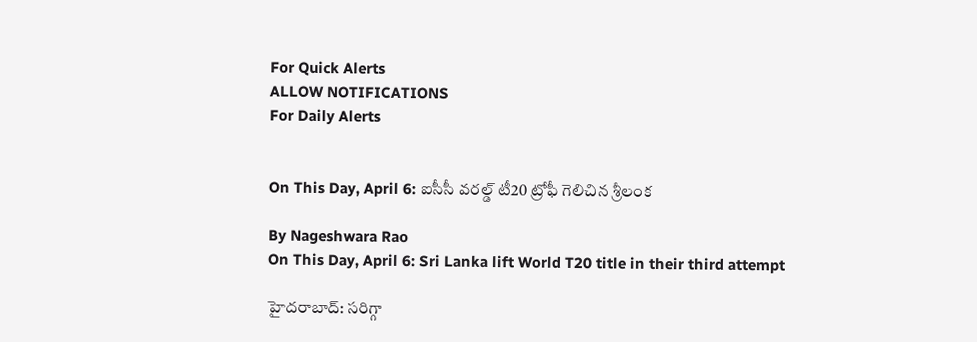For Quick Alerts
ALLOW NOTIFICATIONS
For Daily Alerts


On This Day, April 6: ఐసీసీ వరల్డ్ టీ20 ట్రోఫీ గెలిచిన శ్రీలంక

By Nageshwara Rao
On This Day, April 6: Sri Lanka lift World T20 title in their third attempt

హైదరాబాద్: సరిగ్గా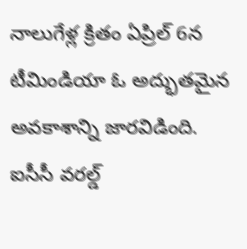నాలుగేళ్ల క్రితం ఏప్రిల్ 6న టీమిండియా ఓ అద్భుతమైన అవకాశాన్ని జారవిడింది. ఐసీసీ వరల్డ్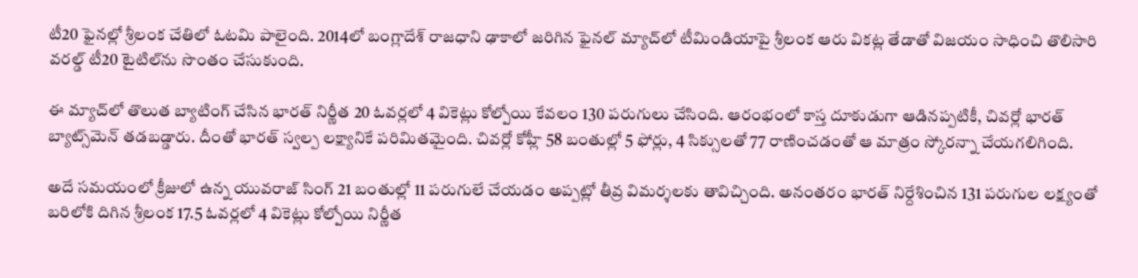టీ20 ఫైనల్లో శ్రీలంక చేతిలో ఓటమి పాలైంది. 2014లో బంగ్లాదేశ్ రాజధాని ఢాకాలో జరిగిన ఫైనల్ మ్యాచ్‌లో టీమిండియాపై శ్రీలంక ఆరు వికట్ల తేడాతో విజయం సాధించి తొలిసారి వరల్డ్ టీ20 టైటిల్‌ను సొంతం చేసుకుంది.

ఈ మ్యాచ్‌లో తొలుత బ్యాటింగ్‌ చేసిన భారత్‌ నిర్ణీత 20 ఓవర్లలో 4 వికెట్లు కోల్పోయి కేవలం 130 పరుగులు చేసింది. ఆరంభంలో కాస్త దూకుడుగా ఆడినప్పటికీ, చివర్లో భారత్ బ్యాట్స్‌మెన్ తడబడ్డారు. దీంతో భారత్ స్వల్ప లక్ష్యానికే పరిమితమైంది. చివర్లో కోహ్లీ 58 బంతుల్లో 5 ఫోర్లు, 4 సిక్సులతో 77 రాణించడంతో ఆ మాత్రం స్కోరన్నా చేయగలిగింది.

అదే సమయంలో క్రీజులో ఉన్న యువరాజ్ సింగ్ 21 బంతుల్లో 11 పరుగులే చేయడం అప్పట్లో తీవ్ర విమర్శలకు తావిచ్చింది. అనంతరం భారత్ నిర్దేశించిన 131 పరుగుల లక్ష్యంతో బరిలోకి దిగిన శ్రీలంక 17.5 ఓవర్లలో 4 వికెట్లు కోల్పోయి నిర్ణీత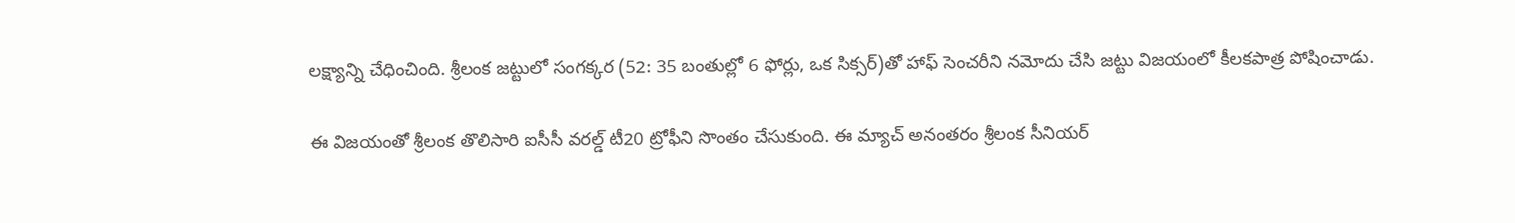లక్ష్యాన్ని చేధించింది. శ్రీలంక జట్టులో సంగక్కర (52: 35 బంతుల్లో 6 ఫోర్లు, ఒక సిక్సర్)తో హాఫ్ సెంచరీని నమోదు చేసి జట్టు విజయంలో కీలకపాత్ర పోషించాడు.

ఈ విజయంతో శ్రీలంక తొలిసారి ఐసీసీ వరల్డ్ టీ20 ట్రోఫీని సొంతం చేసుకుంది. ఈ మ్యాచ్ అనంతరం శ్రీలంక సీనియర్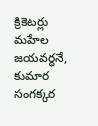క్రికెటర్లు మహేల జయవర్ధనే, కుమార సంగక్కర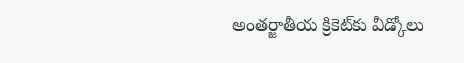అంతర్జాతీయ క్రికెట్‌కు వీడ్కోలు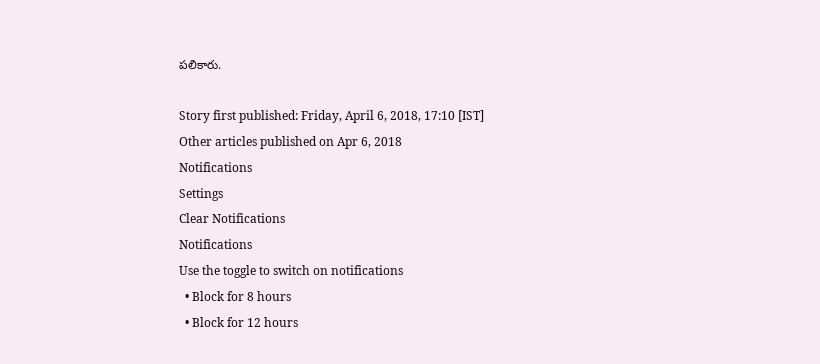పలికారు.

Story first published: Friday, April 6, 2018, 17:10 [IST]
Other articles published on Apr 6, 2018
Notifications
Settings
Clear Notifications
Notifications
Use the toggle to switch on notifications
  • Block for 8 hours
  • Block for 12 hours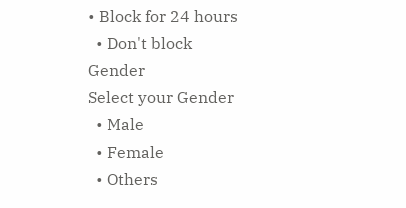• Block for 24 hours
  • Don't block
Gender
Select your Gender
  • Male
  • Female
  • Others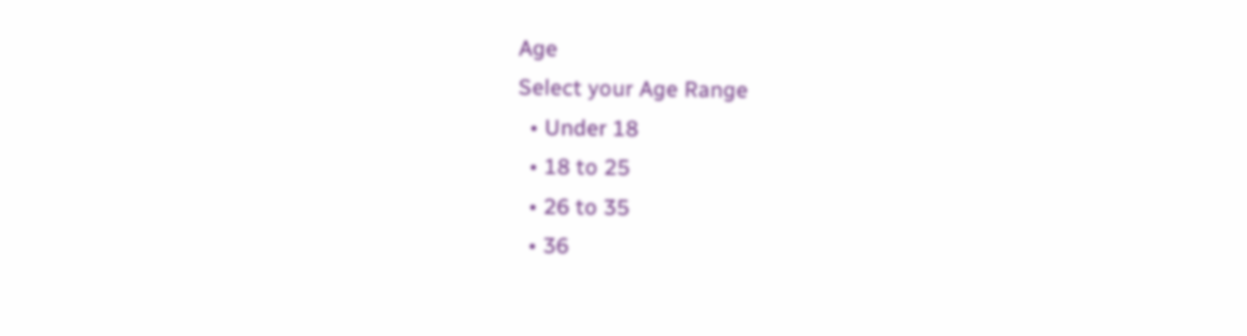Age
Select your Age Range
  • Under 18
  • 18 to 25
  • 26 to 35
  • 36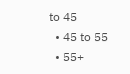to 45
  • 45 to 55
  • 55+